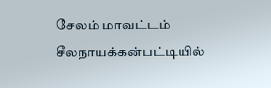சேலம் மாவட்டம் சீலநாயக்கன்பட்டியில்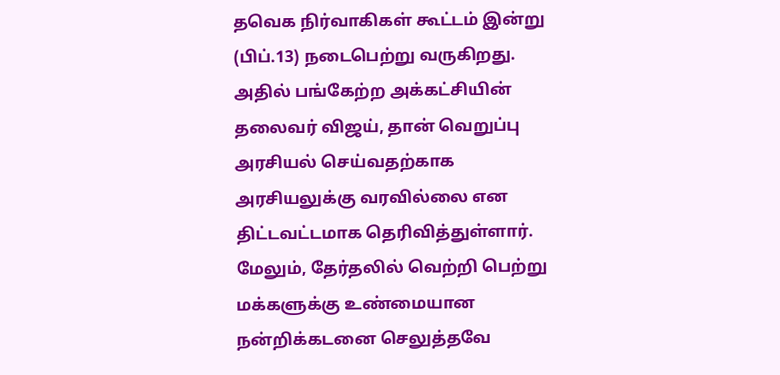தவெக நிர்வாகிகள் கூட்டம் இன்று (பிப்.13) நடைபெற்று வருகிறது. அதில் பங்கேற்ற அக்கட்சியின் தலைவர் விஜய், தான் வெறுப்பு அரசியல் செய்வதற்காக அரசியலுக்கு வரவில்லை என திட்டவட்டமாக தெரிவித்துள்ளார். மேலும், தேர்தலில் வெற்றி பெற்று மக்களுக்கு உண்மையான நன்றிக்கடனை செலுத்தவே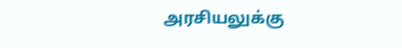அரசியலுக்கு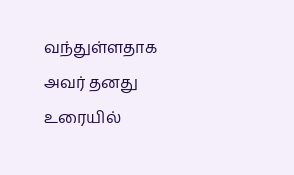வந்துள்ளதாக அவர் தனது உரையில்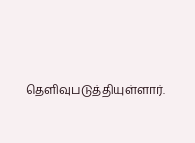தெளிவுபடுத்தியுள்ளார்.